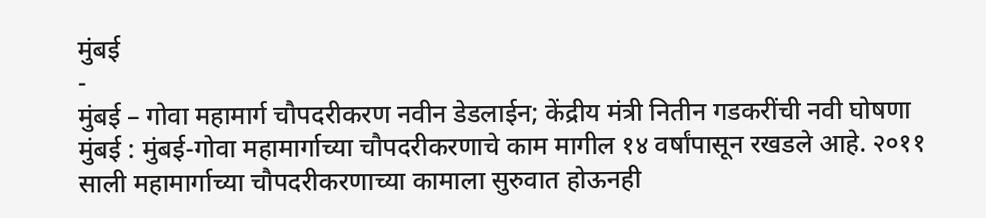मुंबई
-
मुंबई – गोवा महामार्ग चौपदरीकरण नवीन डेडलाईन; केंद्रीय मंत्री नितीन गडकरींची नवी घोषणा
मुंबई : मुंबई-गोवा महामार्गाच्या चौपदरीकरणाचे काम मागील १४ वर्षांपासून रखडले आहे. २०११ साली महामार्गाच्या चौपदरीकरणाच्या कामाला सुरुवात होऊनही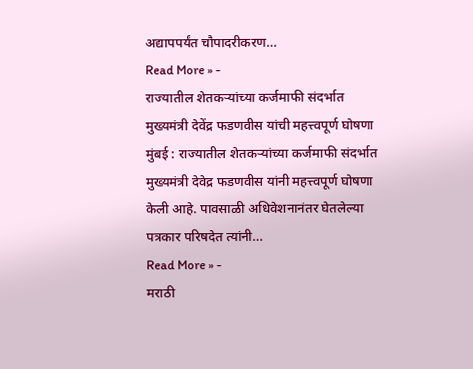अद्यापपर्यंत चौपादरीकरण…
Read More » -
राज्यातील शेतकऱ्यांच्या कर्जमाफी संदर्भात मुख्यमंत्री देवेंद्र फडणवीस यांची महत्त्वपूर्ण घोषणा
मुंबई : राज्यातील शेतकऱ्यांच्या कर्जमाफी संदर्भात मुख्यमंत्री देवेद्र फडणवीस यांनी महत्त्वपूर्ण घोषणा केली आहे. पावसाळी अधिवेशनानंतर घेतलेल्या पत्रकार परिषदेत त्यांनी…
Read More » -
मराठी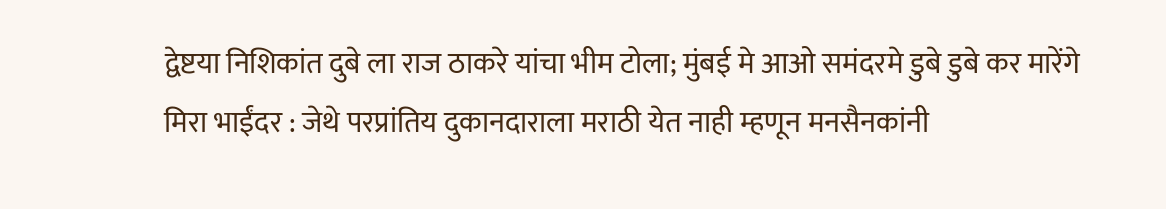द्वेष्टया निशिकांत दुबे ला राज ठाकरे यांचा भीम टोला; मुंबई मे आओ समंदरमे डुबे डुबे कर मारेंगे
मिरा भाईंदर : जेथे परप्रांतिय दुकानदाराला मराठी येत नाही म्हणून मनसैनकांनी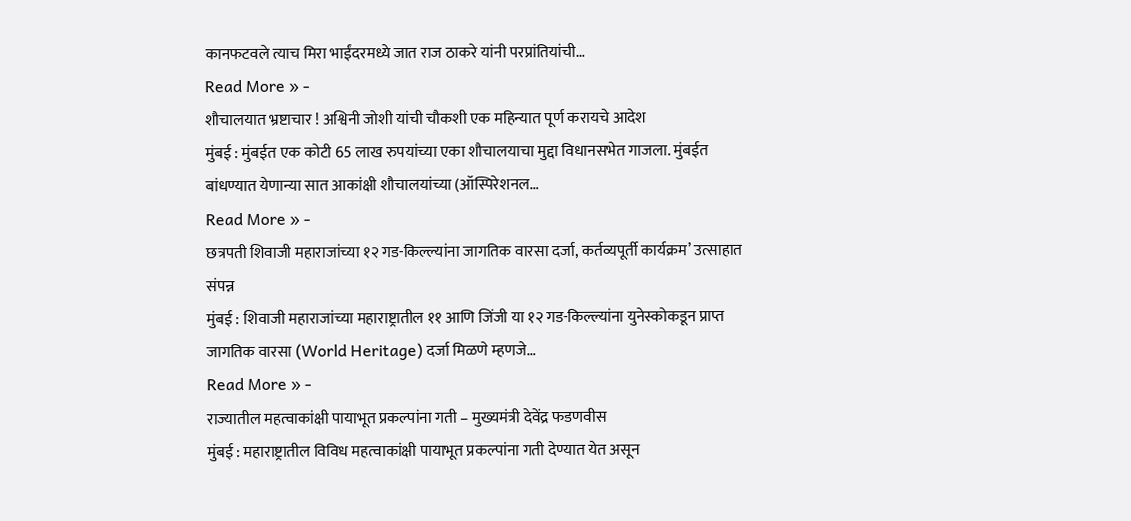कानफटवले त्याच मिरा भाईंदरमध्ये जात राज ठाकरे यांनी परप्रांतियांची…
Read More » -
शौचालयात भ्रष्टाचार ! अश्विनी जोशी यांची चौकशी एक महिन्यात पूर्ण करायचे आदेश
मुंबई : मुंबईत एक कोटी 65 लाख रुपयांच्या एका शौचालयाचा मुद्दा विधानसभेत गाजला. मुंबईत बांधण्यात येणान्या सात आकांक्षी शौचालयांच्या (ऑस्पिरेशनल…
Read More » -
छत्रपती शिवाजी महाराजांच्या १२ गड-किल्ल्यांना जागतिक वारसा दर्जा, कर्तव्यपूर्ती कार्यक्रम’ उत्साहात संपन्न
मुंबई : शिवाजी महाराजांच्या महाराष्ट्रातील ११ आणि जिंजी या १२ गड-किल्ल्यांना युनेस्कोकडून प्राप्त जागतिक वारसा (World Heritage) दर्जा मिळणे म्हणजे…
Read More » -
राज्यातील महत्वाकांक्षी पायाभूत प्रकल्पांना गती – मुख्यमंत्री देवेंद्र फडणवीस
मुंबई : महाराष्ट्रातील विविध महत्वाकांक्षी पायाभूत प्रकल्पांना गती देण्यात येत असून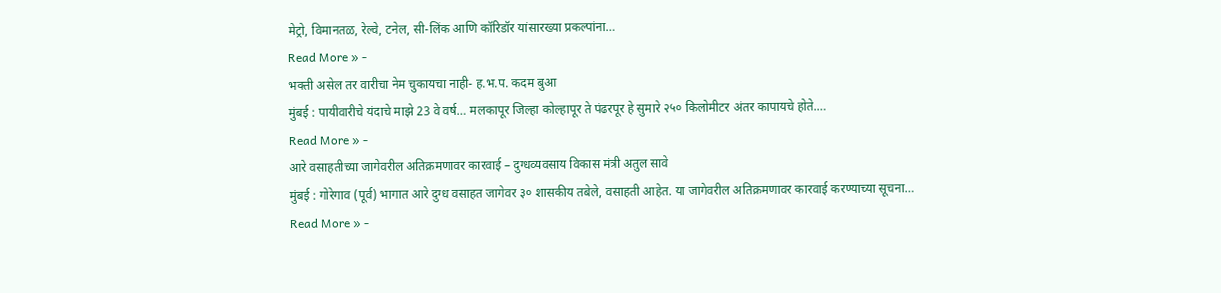मेट्रो, विमानतळ, रेल्वे, टनेल, सी-लिंक आणि कॉरिडॉर यांसारख्या प्रकल्पांना…
Read More » -
भक्ती असेल तर वारीचा नेम चुकायचा नाही- ह.भ.प. कदम बुआ
मुंबई : पायीवारीचे यंदाचे माझे 23 वे वर्ष… मलकापूर जिल्हा कोल्हापूर ते पंढरपूर हे सुमारे २५० किलोमीटर अंतर कापायचे होते.…
Read More » -
आरे वसाहतीच्या जागेवरील अतिक्रमणावर कारवाई – दुग्धव्यवसाय विकास मंत्री अतुल सावे
मुंबई : गोरेगाव (पूर्व) भागात आरे दुग्ध वसाहत जागेवर ३० शासकीय तबेले, वसाहती आहेत. या जागेवरील अतिक्रमणावर कारवाई करण्याच्या सूचना…
Read More » -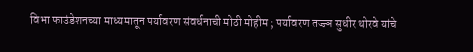विभा फाउंडेशनच्या माध्यमातून पर्यावरण संवर्धनाची मोठी मोहीम ; पर्यावरण तज्ज्ञ सुधीर थोरवे यांचे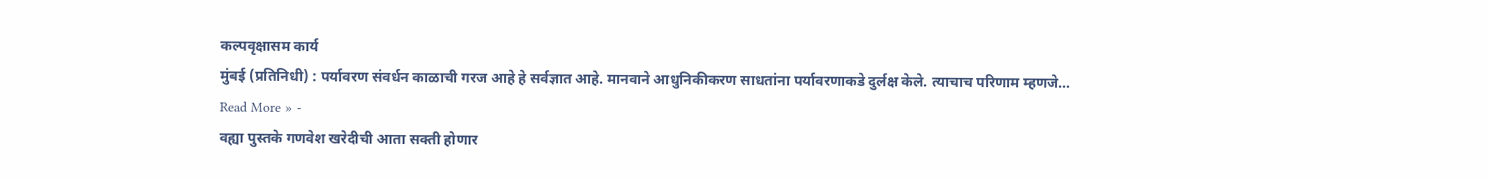कल्पवृक्षासम कार्य
मुंबई (प्रतिनिधी) : पर्यावरण संवर्धन काळाची गरज आहे हे सर्वज्ञात आहे. मानवाने आधुनिकीकरण साधतांना पर्यावरणाकडे दुर्लक्ष केले. त्याचाच परिणाम म्हणजे…
Read More » -
वह्या पुस्तके गणवेश खरेदीची आता सक्ती होणार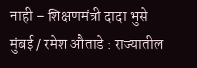नाही – शिक्षणमंत्री दादा भुसे
मुंबई / रमेश औताडे : राज्यातील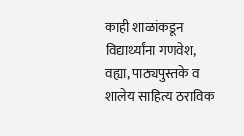काही शाळांकडून विद्यार्थ्यांना गणवेश, वह्या, पाठ्यपुस्तके व शालेय साहित्य ठराविक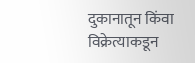दुकानातून किंवा विक्रेत्याकडून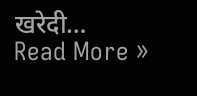खरेदी…
Read More »